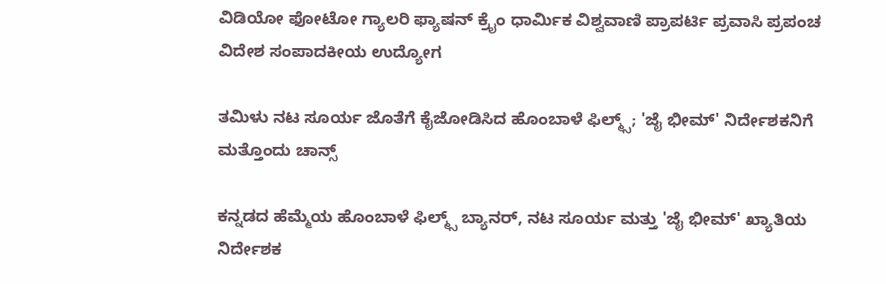ವಿಡಿಯೋ ಫೋಟೋ ಗ್ಯಾಲರಿ ಫ್ಯಾಷನ್ ಕ್ರೈಂ ಧಾರ್ಮಿಕ ವಿಶ್ವವಾಣಿ ಪ್ರಾಪರ್ಟಿ ಪ್ರವಾಸಿ ಪ್ರಪಂಚ ವಿದೇಶ ಸಂಪಾದಕೀಯ ಉದ್ಯೋಗ

ತಮಿಳು ನಟ ಸೂರ್ಯ ಜೊತೆಗೆ ಕೈಜೋಡಿಸಿದ ಹೊಂಬಾಳೆ ಫಿಲ್ಮ್ಸ್; 'ಜೈ ಭೀಮ್' ನಿರ್ದೇಶಕನಿಗೆ ಮತ್ತೊಂದು ಚಾನ್ಸ್

ಕನ್ನಡದ ಹೆಮ್ಮೆಯ ಹೊಂಬಾಳೆ ಫಿಲ್ಮ್ಸ್ ಬ್ಯಾನರ್, ನಟ ಸೂರ್ಯ ಮತ್ತು 'ಜೈ ಭೀಮ್' ಖ್ಯಾತಿಯ ನಿರ್ದೇಶಕ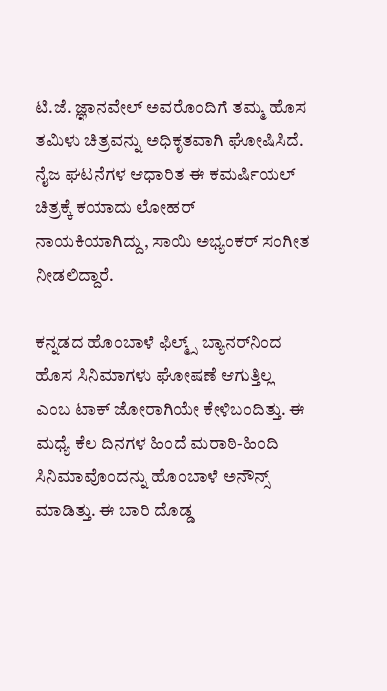ಟಿ.ಜೆ. ಜ್ಞಾನವೇಲ್ ಅವರೊಂದಿಗೆ ತಮ್ಮ ಹೊಸ ತಮಿಳು ಚಿತ್ರವನ್ನು ಅಧಿಕೃತವಾಗಿ ಘೋಷಿಸಿದೆ. ನೈಜ ಘಟನೆಗಳ ಆಧಾರಿತ ಈ ಕಮರ್ಷಿಯಲ್ ಚಿತ್ರಕ್ಕೆ ಕಯಾದು ಲೋಹರ್ ನಾಯಕಿಯಾಗಿದ್ದು, ಸಾಯಿ ಅಭ್ಯಂಕರ್ ಸಂಗೀತ ನೀಡಲಿದ್ದಾರೆ.

ಕನ್ನಡದ ಹೊಂಬಾಳೆ ಫಿಲ್ಮ್ಸ್‌ ಬ್ಯಾನರ್‌ನಿಂದ ಹೊಸ ಸಿನಿಮಾಗಳು ಘೋಷಣೆ ಆಗುತ್ತಿಲ್ಲ ಎಂಬ ಟಾಕ್‌ ಜೋರಾಗಿಯೇ ಕೇಳಿಬಂದಿತ್ತು. ಈ ಮಧ್ಯೆ ಕೆಲ ದಿನಗಳ ಹಿಂದೆ ಮರಾಠಿ-ಹಿಂದಿ ಸಿನಿಮಾವೊಂದನ್ನು ಹೊಂಬಾಳೆ ಅನೌನ್ಸ್‌ ಮಾಡಿತ್ತು. ಈ ಬಾರಿ ದೊಡ್ಡ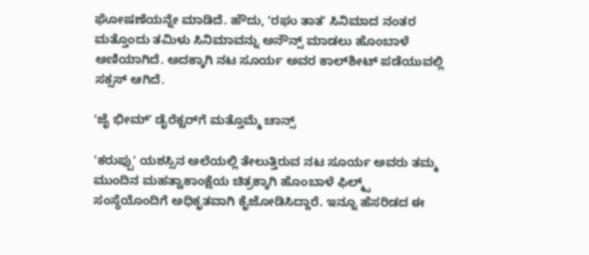ಘೋಷಣೆಯನ್ನೇ ಮಾಡಿದೆ. ಹೌದು, ʻರಘು ತಾತʼ ಸಿನಿಮಾದ ನಂತರ ಮತ್ತೊಂದು ತಮಿಳು ಸಿನಿಮಾವನ್ನು ಅನೌನ್ಸ್‌ ಮಾಡಲು ಹೊಂಬಾಳೆ ಅಣಿಯಾಗಿದೆ. ಅದಕ್ಕಾಗಿ ನಟ ಸೂರ್ಯ ಅವರ ಕಾಲ್‌ಶೀಟ್‌ ಪಡೆಯುವಲ್ಲಿ ಸಕ್ಸಸ್‌ ಆಗಿದೆ.

ʻಜೈ ಭೀಮ್ʼ ಡೈರೆಕ್ಟರ್‌ಗೆ ಮತ್ತೊಮ್ಮೆ ಚಾನ್ಸ್

'ಕರುಪ್ಪು' ಯಶಸ್ಸಿನ ಅಲೆಯಲ್ಲಿ ತೇಲುತ್ತಿರುವ ನಟ ಸೂರ್ಯ ಅವರು ತಮ್ಮ ಮುಂದಿನ ಮಹತ್ವಾಕಾಂಕ್ಷೆಯ ಚಿತ್ರಕ್ಕಾಗಿ ಹೊಂಬಾಳೆ ಫಿಲ್ಮ್ಸ್ ಸಂಸ್ಥೆಯೊಂದಿಗೆ ಅಧಿಕೃತವಾಗಿ ಕೈಜೋಡಿಸಿದ್ದಾರೆ. ಇನ್ನೂ ಹೆಸರಿಡದ ಈ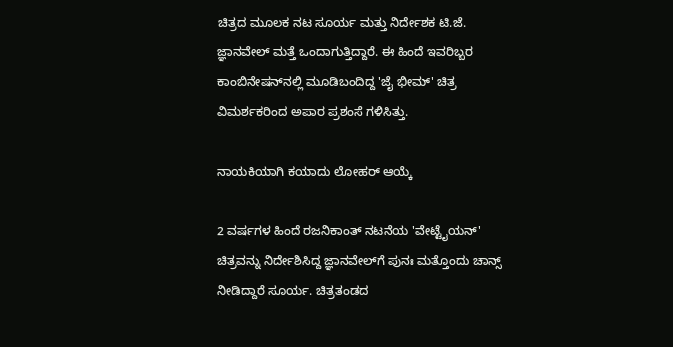ಚಿತ್ರದ ಮೂಲಕ ನಟ ಸೂರ್ಯ ಮತ್ತು ನಿರ್ದೇಶಕ ಟಿ.ಜೆ. ಜ್ಞಾನವೇಲ್ ಮತ್ತೆ ಒಂದಾಗುತ್ತಿದ್ದಾರೆ. ಈ ಹಿಂದೆ ಇವರಿಬ್ಬರ ಕಾಂಬಿನೇಷನ್‌ನಲ್ಲಿ ಮೂಡಿಬಂದಿದ್ದ 'ಜೈ ಭೀಮ್' ಚಿತ್ರ ವಿಮರ್ಶಕರಿಂದ ಅಪಾರ ಪ್ರಶಂಸೆ ಗಳಿಸಿತ್ತು.

ನಾಯಕಿಯಾಗಿ ಕಯಾದು ಲೋಹರ್ ಆಯ್ಕೆ

2 ವರ್ಷಗಳ ಹಿಂದೆ ರಜನಿಕಾಂತ್ ನಟನೆಯ 'ವೇಟ್ಟೈಯನ್' ಚಿತ್ರವನ್ನು ನಿರ್ದೇಶಿಸಿದ್ದ ಜ್ಞಾನವೇಲ್‌ಗೆ ಪುನಃ ಮತ್ತೊಂದು ಚಾನ್ಸ್‌ ನೀಡಿದ್ದಾರೆ ಸೂರ್ಯ. ಚಿತ್ರತಂಡದ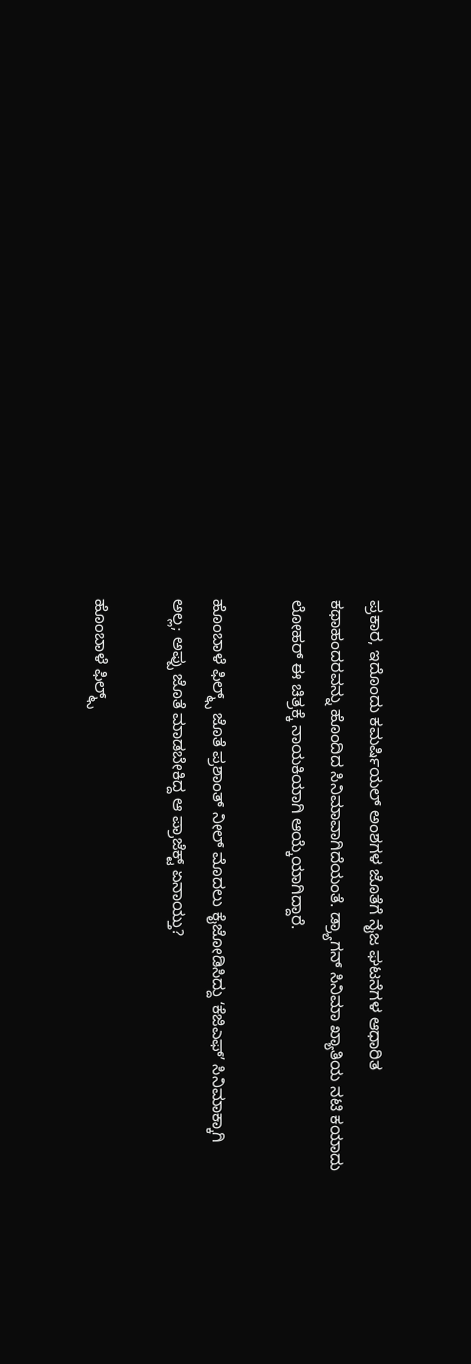ಪ್ರಕಾರ, ಇದೊಂದು ಕಮರ್ಷಿಯಲ್ ಅಂಶಗಳ ಜೊತೆಗೆ ನೈಜ ಘಟನೆಗಳ ಆಧಾರಿತ ಕಥಾಹಂದರವನ್ನು ಹೊಂದಿದ ಸಿನಿಮಾವಾಗಿದೆಯಂತೆ. ಡ್ರ್ಯಾಗನ್‌ ಸಿನಿಮಾ ಖ್ಯಾತಿಯ ನಟಿ ಕಯಾದು ಲೋಹರ್ ಈ ಚಿತ್ರಕ್ಕೆ ನಾಯಕಿಯಾಗಿ ಆಯ್ಕೆಯಾಗಿದ್ದಾರೆ.

ಹೊಂಬಾಳೆ ಫಿಲ್ಮ್ಸ್‌ ಜೊತೆ ಪ್ರಶಾಂತ್‌ ನೀಲ್‌ ಮೊದಲು ಕೈಜೋಡಿಸಿದ್ದು ʻಕೆಜಿಎಫ್‌ʼ ಸಿನಿಮಾಕ್ಕಾಗಿ ಅಲ್ಲ; ಅಪ್ಪು ಜೊತೆ ಮಾಡಬೇಕಿದ್ದ ಆ ಪ್ರಾಜೆಕ್ಟ್‌ ಏನಾಯ್ತು?

ಹೊಂಬಾಳೆ ಫಿಲ್ಮ್ಸ್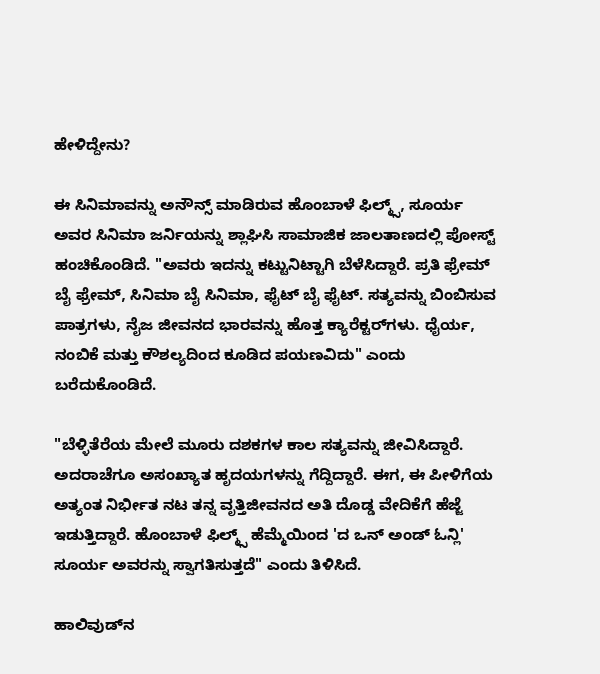ಹೇಳಿದ್ದೇನು?

ಈ ಸಿನಿಮಾವನ್ನು ಅನೌನ್ಸ್ ಮಾಡಿರುವ ಹೊಂಬಾಳೆ ಫಿಲ್ಮ್ಸ್, ಸೂರ್ಯ ಅವರ ಸಿನಿಮಾ ಜರ್ನಿಯನ್ನು ಶ್ಲಾಘಿಸಿ ಸಾಮಾಜಿಕ ಜಾಲತಾಣದಲ್ಲಿ ಪೋಸ್ಟ್ ಹಂಚಿಕೊಂಡಿದೆ. "ಅವರು ಇದನ್ನು ಕಟ್ಟುನಿಟ್ಟಾಗಿ ಬೆಳೆಸಿದ್ದಾರೆ. ಪ್ರತಿ ಫ್ರೇಮ್ ಬೈ ಫ್ರೇಮ್, ಸಿನಿಮಾ ಬೈ ಸಿನಿಮಾ, ಫೈಟ್ ಬೈ ಫೈಟ್. ಸತ್ಯವನ್ನು ಬಿಂಬಿಸುವ ಪಾತ್ರಗಳು, ನೈಜ ಜೀವನದ ಭಾರವನ್ನು ಹೊತ್ತ ಕ್ಯಾರೆಕ್ಟರ್‌ಗಳು. ಧೈರ್ಯ, ನಂಬಿಕೆ ಮತ್ತು ಕೌಶಲ್ಯದಿಂದ ಕೂಡಿದ ಪಯಣವಿದು" ಎಂದು ಬರೆದುಕೊಂಡಿದೆ.

"ಬೆಳ್ಳಿತೆರೆಯ ಮೇಲೆ ಮೂರು ದಶಕಗಳ ಕಾಲ ಸತ್ಯವನ್ನು ಜೀವಿಸಿದ್ದಾರೆ. ಅದರಾಚೆಗೂ ಅಸಂಖ್ಯಾತ ಹೃದಯಗಳನ್ನು ಗೆದ್ದಿದ್ದಾರೆ. ಈಗ, ಈ ಪೀಳಿಗೆಯ ಅತ್ಯಂತ ನಿರ್ಭೀತ ನಟ ತನ್ನ ವೃತ್ತಿಜೀವನದ ಅತಿ ದೊಡ್ಡ ವೇದಿಕೆಗೆ ಹೆಜ್ಜೆ ಇಡುತ್ತಿದ್ದಾರೆ. ಹೊಂಬಾಳೆ ಫಿಲ್ಮ್ಸ್ ಹೆಮ್ಮೆಯಿಂದ 'ದ ಒನ್ ಅಂಡ್ ಓನ್ಲಿ' ಸೂರ್ಯ ಅವರನ್ನು ಸ್ವಾಗತಿಸುತ್ತದೆ" ಎಂದು ತಿಳಿಸಿದೆ.

ಹಾಲಿವುಡ್‌ನ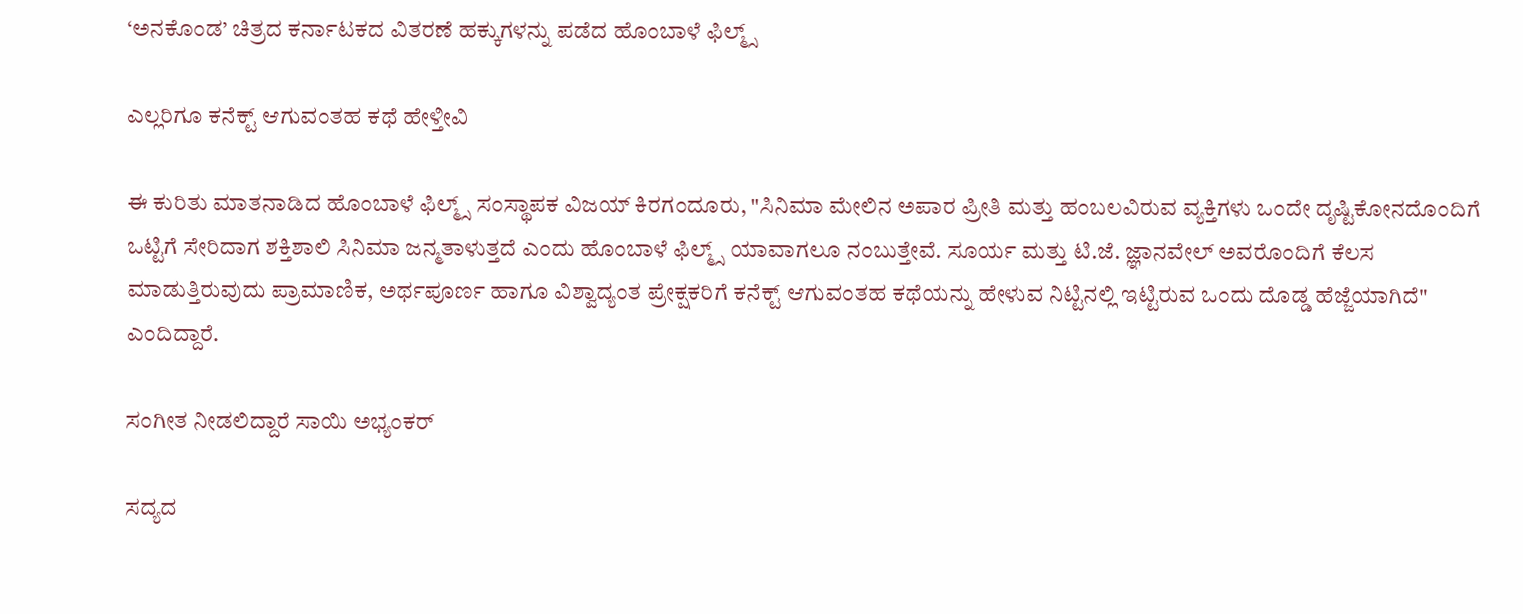‘ಅನಕೊಂಡ’ ಚಿತ್ರದ ಕರ್ನಾಟಕದ ವಿತರಣೆ ಹಕ್ಕುಗಳನ್ನು ಪಡೆದ ಹೊಂಬಾಳೆ ಫಿಲ್ಮ್ಸ್‌

ಎಲ್ಲರಿಗೂ ಕನೆಕ್ಟ್ ಆಗುವಂತಹ ಕಥೆ ಹೇಳ್ತೀವಿ

ಈ ಕುರಿತು ಮಾತನಾಡಿದ ಹೊಂಬಾಳೆ ಫಿಲ್ಮ್ಸ್ ಸಂಸ್ಥಾಪಕ ವಿಜಯ್ ಕಿರಗಂದೂರು, "ಸಿನಿಮಾ ಮೇಲಿನ ಅಪಾರ ಪ್ರೀತಿ ಮತ್ತು ಹಂಬಲವಿರುವ ವ್ಯಕ್ತಿಗಳು ಒಂದೇ ದೃಷ್ಟಿಕೋನದೊಂದಿಗೆ ಒಟ್ಟಿಗೆ ಸೇರಿದಾಗ ಶಕ್ತಿಶಾಲಿ ಸಿನಿಮಾ ಜನ್ಮತಾಳುತ್ತದೆ ಎಂದು ಹೊಂಬಾಳೆ ಫಿಲ್ಮ್ಸ್‌ ಯಾವಾಗಲೂ ನಂಬುತ್ತೇವೆ. ಸೂರ್ಯ ಮತ್ತು ಟಿ.ಜೆ. ಜ್ಞಾನವೇಲ್ ಅವರೊಂದಿಗೆ ಕೆಲಸ ಮಾಡುತ್ತಿರುವುದು ಪ್ರಾಮಾಣಿಕ, ಅರ್ಥಪೂರ್ಣ ಹಾಗೂ ವಿಶ್ವಾದ್ಯಂತ ಪ್ರೇಕ್ಷಕರಿಗೆ ಕನೆಕ್ಟ್ ಆಗುವಂತಹ ಕಥೆಯನ್ನು ಹೇಳುವ ನಿಟ್ಟಿನಲ್ಲಿ ಇಟ್ಟಿರುವ ಒಂದು ದೊಡ್ಡ ಹೆಜ್ಜೆಯಾಗಿದೆ" ಎಂದಿದ್ದಾರೆ.

ಸಂಗೀತ ನೀಡಲಿದ್ದಾರೆ ಸಾಯಿ ಅಭ್ಯಂಕರ್

ಸದ್ಯದ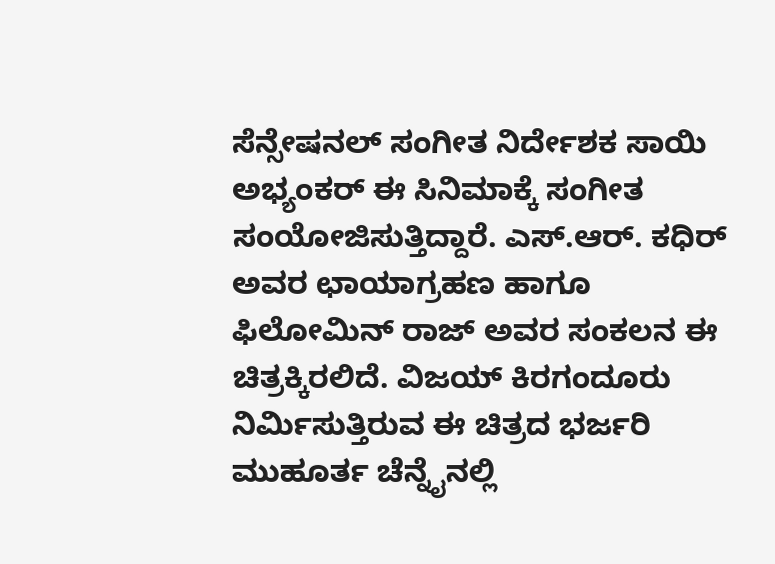ಸೆನ್ಸೇಷನಲ್‌ ಸಂಗೀತ ನಿರ್ದೇಶಕ ಸಾಯಿ ಅಭ್ಯಂಕರ್ ಈ ಸಿನಿಮಾಕ್ಕೆ ಸಂಗೀತ ಸಂಯೋಜಿಸುತ್ತಿದ್ದಾರೆ. ಎಸ್.ಆರ್. ಕಧಿರ್ ಅವರ ಛಾಯಾಗ್ರಹಣ ಹಾಗೂ ಫಿಲೋಮಿನ್ ರಾಜ್ ಅವರ ಸಂಕಲನ ಈ ಚಿತ್ರಕ್ಕಿರಲಿದೆ. ವಿಜಯ್ ಕಿರಗಂದೂರು ನಿರ್ಮಿಸುತ್ತಿರುವ ಈ ಚಿತ್ರದ ಭರ್ಜರಿ ಮುಹೂರ್ತ ಚೆನ್ನೈನಲ್ಲಿ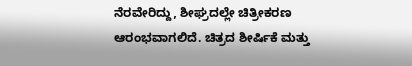ನೆರವೇರಿದ್ದು, ಶೀಘ್ರದಲ್ಲೇ ಚಿತ್ರೀಕರಣ ಆರಂಭವಾಗಲಿದೆ. ಚಿತ್ರದ ಶೀರ್ಷಿಕೆ ಮತ್ತು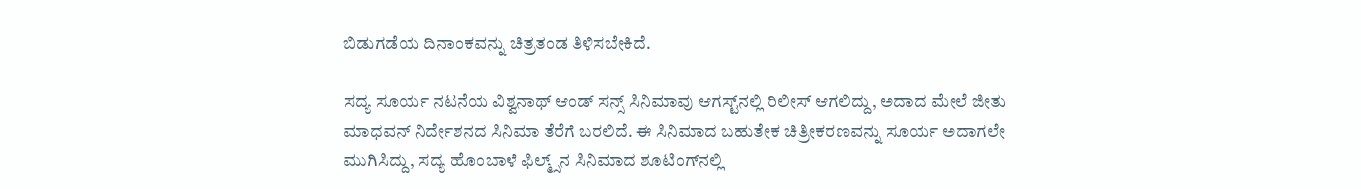ಬಿಡುಗಡೆಯ ದಿನಾಂಕವನ್ನು ಚಿತ್ರತಂಡ ತಿಳಿಸಬೇಕಿದೆ.

ಸದ್ಯ ಸೂರ್ಯ ನಟನೆಯ ವಿಶ್ವನಾಥ್‌ ಆಂಡ್‌ ಸನ್ಸ್‌ ಸಿನಿಮಾವು ಆಗಸ್ಟ್‌ನಲ್ಲಿ ರಿಲೀಸ್‌ ಆಗಲಿದ್ದು, ಅದಾದ ಮೇಲೆ ಜೀತು ಮಾಧವನ್‌ ನಿರ್ದೇಶನದ ಸಿನಿಮಾ ತೆರೆಗೆ ಬರಲಿದೆ. ಈ ಸಿನಿಮಾದ ಬಹುತೇಕ ಚಿತ್ರೀಕರಣವನ್ನು ಸೂರ್ಯ ಅದಾಗಲೇ ಮುಗಿಸಿದ್ದು, ಸದ್ಯ ಹೊಂಬಾಳೆ ಫಿಲ್ಮ್ಸ್‌ನ ಸಿನಿಮಾದ ಶೂಟಿಂಗ್‌ನಲ್ಲಿ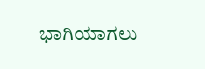ಭಾಗಿಯಾಗಲು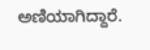ಅಣಿಯಾಗಿದ್ದಾರೆ.